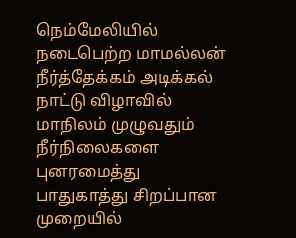நெம்மேலியில் நடைபெற்ற மாமல்லன் நீர்த்தேக்கம் அடிக்கல் நாட்டு விழாவில் மாநிலம் முழுவதும் நீர்நிலைகளை புனரமைத்து பாதுகாத்து சிறப்பான முறையில்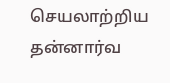செயலாற்றிய தன்னார்வ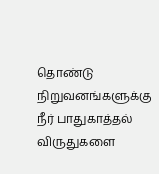தொண்டு நிறுவனங்களுக்கு நீர் பாதுகாத்தல் விருதுகளை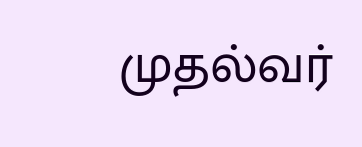முதல்வர்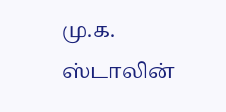மு.க. ஸ்டாலின்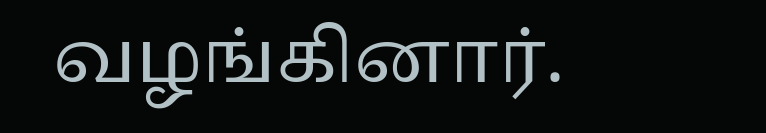வழங்கினார்.